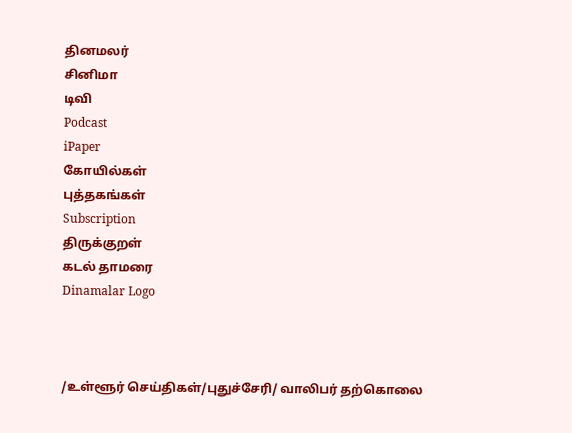தினமலர்
சினிமா
டிவி
Podcast
iPaper
கோயில்கள்
புத்தகங்கள்
Subscription
திருக்குறள்
கடல் தாமரை
Dinamalar Logo



/உள்ளூர் செய்திகள்/புதுச்சேரி/ வாலிபர் தற்கொலை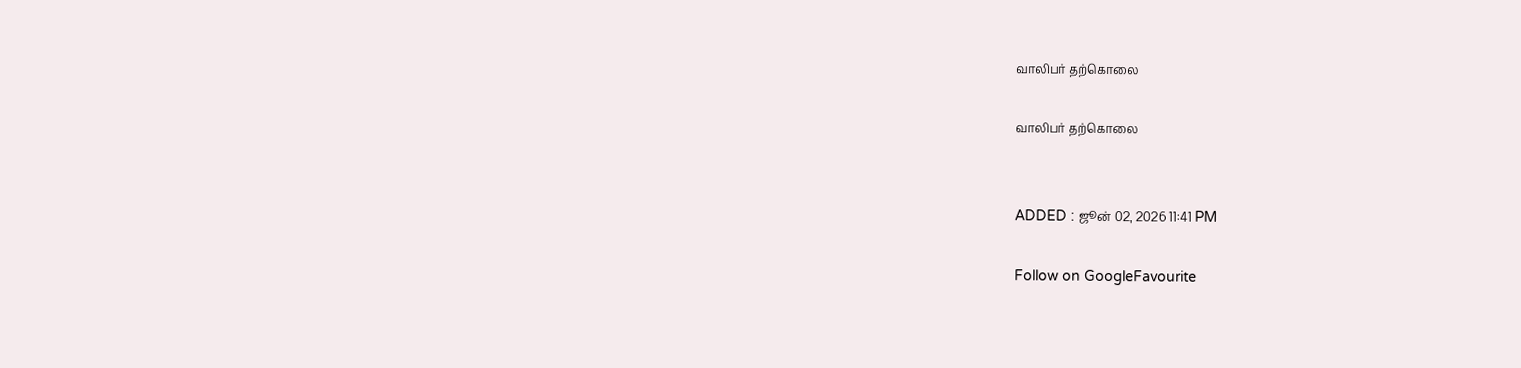வாலிபர் தற்கொலை

வாலிபர் தற்கொலை


ADDED : ஜூன் 02, 2026 11:41 PM

Follow on GoogleFavourite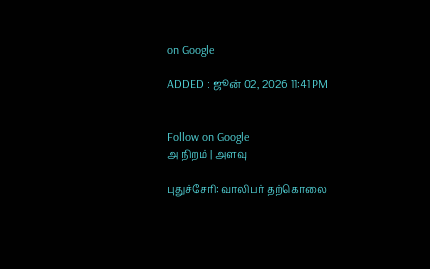on Google

ADDED : ஜூன் 02, 2026 11:41 PM


Follow on Google
அ நிறம் | அளவு

புதுச்சேரி: வாலிபர் தற்கொலை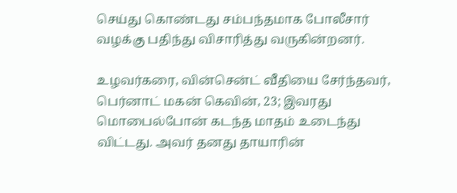செய்து கொண்டது சம்பந்தமாக போலீசார் வழக்கு பதிந்து விசாரித்து வருகின்றனர்.

உழவர்கரை, வின்சென்ட் வீதியை சேர்ந்தவர், பெர்னாட் மகன் கெவின், 23; இவரது மொபைல்போன் கடந்த மாதம் உடைந்து விட்டது. அவர் தனது தாயாரின்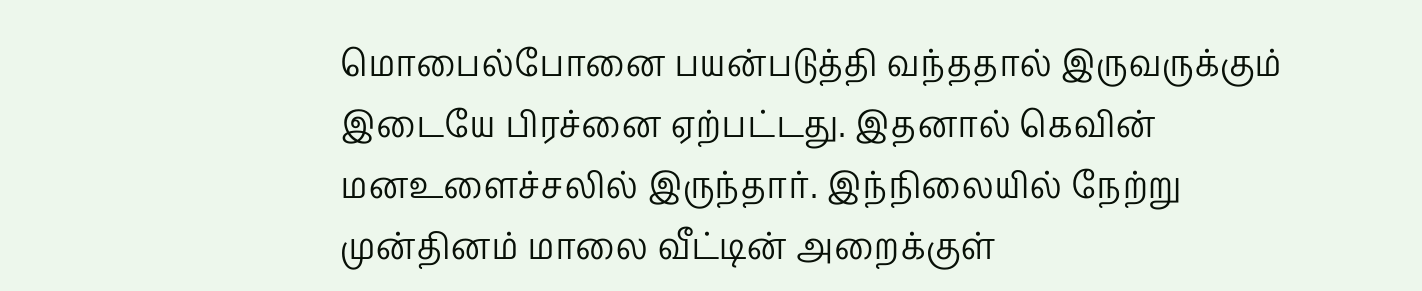மொபைல்போனை பயன்படுத்தி வந்ததால் இருவருக்கும் இடையே பிரச்னை ஏற்பட்டது. இதனால் கெவின் மனஉளைச்சலில் இருந்தார். இந்நிலையில் நேற்று முன்தினம் மாலை வீட்டின் அறைக்குள்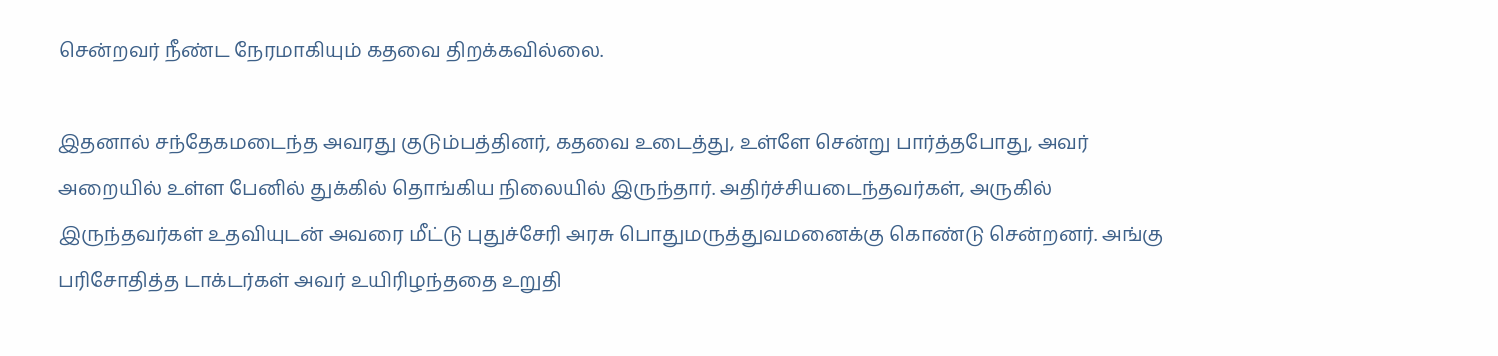சென்றவர் நீண்ட நேரமாகியும் கதவை திறக்கவில்லை.

இதனால் சந்தேகமடைந்த அவரது குடும்பத்தினர், கதவை உடைத்து, உள்ளே சென்று பார்த்தபோது, அவர் அறையில் உள்ள பேனில் துக்கில் தொங்கிய நிலையில் இருந்தார். அதிர்ச்சியடைந்தவர்கள், அருகில் இருந்தவர்கள் உதவியுடன் அவரை மீட்டு புதுச்சேரி அரசு பொதுமருத்துவமனைக்கு கொண்டு சென்றனர். அங்கு பரிசோதித்த டாக்டர்கள் அவர் உயிரிழந்ததை உறுதி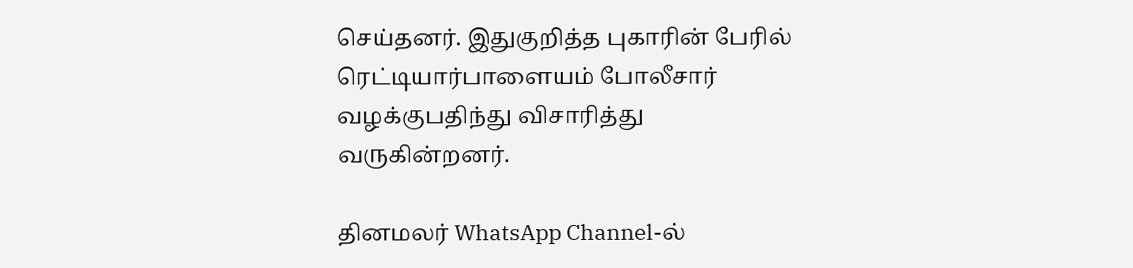செய்தனர். இதுகுறித்த புகாரின் பேரில் ரெட்டியார்பாளையம் போலீசார் வழக்குபதிந்து விசாரித்து வருகின்றனர்.

தினமலர் WhatsApp Channel-ல்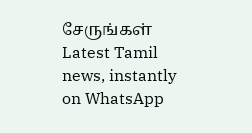சேருங்கள்
Latest Tamil news, instantly on WhatsApp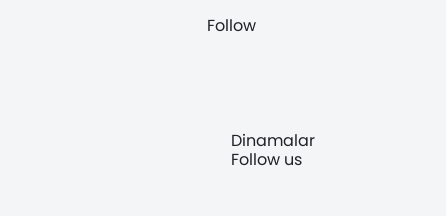Follow





      Dinamalar
      Follow us